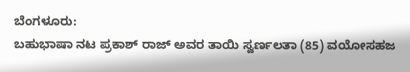ಬೆಂಗಳೂರು:
ಬಹುಭಾಷಾ ನಟ ಪ್ರಕಾಶ್ ರಾಜ್ ಅವರ ತಾಯಿ ಸ್ವರ್ಣಲತಾ (85) ವಯೋಸಹಜ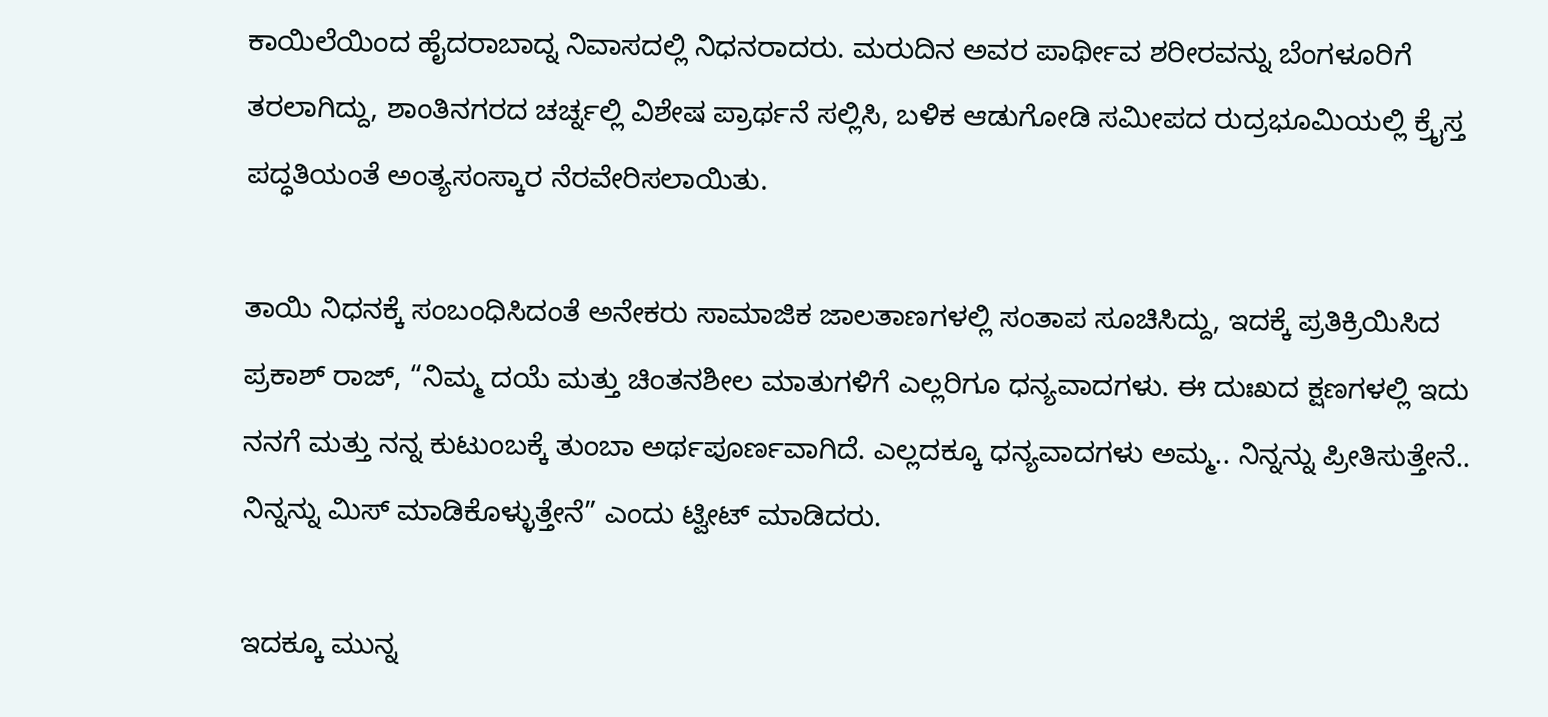ಕಾಯಿಲೆಯಿಂದ ಹೈದರಾಬಾದ್ನ ನಿವಾಸದಲ್ಲಿ ನಿಧನರಾದರು. ಮರುದಿನ ಅವರ ಪಾರ್ಥೀವ ಶರೀರವನ್ನು ಬೆಂಗಳೂರಿಗೆ ತರಲಾಗಿದ್ದು, ಶಾಂತಿನಗರದ ಚರ್ಚ್ನಲ್ಲಿ ವಿಶೇಷ ಪ್ರಾರ್ಥನೆ ಸಲ್ಲಿಸಿ, ಬಳಿಕ ಆಡುಗೋಡಿ ಸಮೀಪದ ರುದ್ರಭೂಮಿಯಲ್ಲಿ ಕ್ರೈಸ್ತ ಪದ್ಧತಿಯಂತೆ ಅಂತ್ಯಸಂಸ್ಕಾರ ನೆರವೇರಿಸಲಾಯಿತು.

ತಾಯಿ ನಿಧನಕ್ಕೆ ಸಂಬಂಧಿಸಿದಂತೆ ಅನೇಕರು ಸಾಮಾಜಿಕ ಜಾಲತಾಣಗಳಲ್ಲಿ ಸಂತಾಪ ಸೂಚಿಸಿದ್ದು, ಇದಕ್ಕೆ ಪ್ರತಿಕ್ರಿಯಿಸಿದ ಪ್ರಕಾಶ್ ರಾಜ್, “ನಿಮ್ಮ ದಯೆ ಮತ್ತು ಚಿಂತನಶೀಲ ಮಾತುಗಳಿಗೆ ಎಲ್ಲರಿಗೂ ಧನ್ಯವಾದಗಳು. ಈ ದುಃಖದ ಕ್ಷಣಗಳಲ್ಲಿ ಇದು ನನಗೆ ಮತ್ತು ನನ್ನ ಕುಟುಂಬಕ್ಕೆ ತುಂಬಾ ಅರ್ಥಪೂರ್ಣವಾಗಿದೆ. ಎಲ್ಲದಕ್ಕೂ ಧನ್ಯವಾದಗಳು ಅಮ್ಮ.. ನಿನ್ನನ್ನು ಪ್ರೀತಿಸುತ್ತೇನೆ.. ನಿನ್ನನ್ನು ಮಿಸ್ ಮಾಡಿಕೊಳ್ಳುತ್ತೇನೆ” ಎಂದು ಟ್ವೀಟ್ ಮಾಡಿದರು.

ಇದಕ್ಕೂ ಮುನ್ನ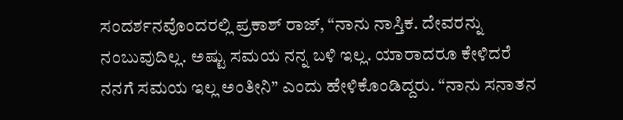ಸಂದರ್ಶನವೊಂದರಲ್ಲಿ ಪ್ರಕಾಶ್ ರಾಜ್, “ನಾನು ನಾಸ್ತಿಕ. ದೇವರನ್ನು ನಂಬುವುದಿಲ್ಲ. ಅಷ್ಟು ಸಮಯ ನನ್ನ ಬಳಿ ಇಲ್ಲ. ಯಾರಾದರೂ ಕೇಳಿದರೆ ನನಗೆ ಸಮಯ ಇಲ್ಲ ಅಂತೀನಿ” ಎಂದು ಹೇಳಿಕೊಂಡಿದ್ದರು. “ನಾನು ಸನಾತನ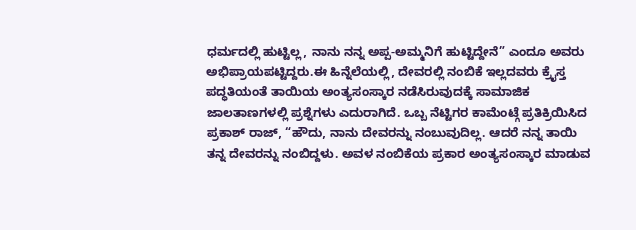ಧರ್ಮದಲ್ಲಿ ಹುಟ್ಟಿಲ್ಲ, ನಾನು ನನ್ನ ಅಪ್ಪ-ಅಮ್ಮನಿಗೆ ಹುಟ್ಟಿದ್ದೇನೆ” ಎಂದೂ ಅವರು ಅಭಿಪ್ರಾಯಪಟ್ಟಿದ್ದರು.ಈ ಹಿನ್ನೆಲೆಯಲ್ಲಿ, ದೇವರಲ್ಲಿ ನಂಬಿಕೆ ಇಲ್ಲದವರು ಕ್ರೈಸ್ತ ಪದ್ಧತಿಯಂತೆ ತಾಯಿಯ ಅಂತ್ಯಸಂಸ್ಕಾರ ನಡೆಸಿರುವುದಕ್ಕೆ ಸಾಮಾಜಿಕ ಜಾಲತಾಣಗಳಲ್ಲಿ ಪ್ರಶ್ನೆಗಳು ಎದುರಾಗಿದೆ. ಒಬ್ಬ ನೆಟ್ಟಿಗರ ಕಾಮೆಂಟ್ಗೆ ಪ್ರತಿಕ್ರಿಯಿಸಿದ ಪ್ರಕಾಶ್ ರಾಜ್, “ಹೌದು, ನಾನು ದೇವರನ್ನು ನಂಬುವುದಿಲ್ಲ. ಆದರೆ ನನ್ನ ತಾಯಿ ತನ್ನ ದೇವರನ್ನು ನಂಬಿದ್ದಳು. ಅವಳ ನಂಬಿಕೆಯ ಪ್ರಕಾರ ಅಂತ್ಯಸಂಸ್ಕಾರ ಮಾಡುವ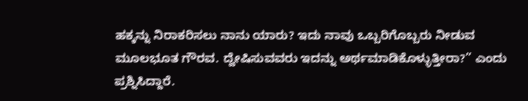ಹಕ್ಕನ್ನು ನಿರಾಕರಿಸಲು ನಾನು ಯಾರು? ಇದು ನಾವು ಒಬ್ಬರಿಗೊಬ್ಬರು ನೀಡುವ ಮೂಲಭೂತ ಗೌರವ. ದ್ವೇಷಿಸುವವರು ಇದನ್ನು ಅರ್ಥಮಾಡಿಕೊಳ್ಳುತ್ತೀರಾ?” ಎಂದು ಪ್ರಶ್ನಿಸಿದ್ದಾರೆ.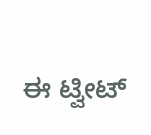ಈ ಟ್ವೀಟ್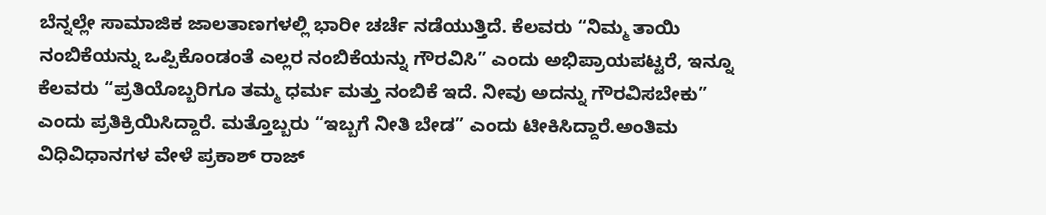ಬೆನ್ನಲ್ಲೇ ಸಾಮಾಜಿಕ ಜಾಲತಾಣಗಳಲ್ಲಿ ಭಾರೀ ಚರ್ಚೆ ನಡೆಯುತ್ತಿದೆ. ಕೆಲವರು “ನಿಮ್ಮ ತಾಯಿ ನಂಬಿಕೆಯನ್ನು ಒಪ್ಪಿಕೊಂಡಂತೆ ಎಲ್ಲರ ನಂಬಿಕೆಯನ್ನು ಗೌರವಿಸಿ” ಎಂದು ಅಭಿಪ್ರಾಯಪಟ್ಟರೆ, ಇನ್ನೂ ಕೆಲವರು “ಪ್ರತಿಯೊಬ್ಬರಿಗೂ ತಮ್ಮ ಧರ್ಮ ಮತ್ತು ನಂಬಿಕೆ ಇದೆ. ನೀವು ಅದನ್ನು ಗೌರವಿಸಬೇಕು” ಎಂದು ಪ್ರತಿಕ್ರಿಯಿಸಿದ್ದಾರೆ. ಮತ್ತೊಬ್ಬರು “ಇಬ್ಬಗೆ ನೀತಿ ಬೇಡ” ಎಂದು ಟೀಕಿಸಿದ್ದಾರೆ.ಅಂತಿಮ ವಿಧಿವಿಧಾನಗಳ ವೇಳೆ ಪ್ರಕಾಶ್ ರಾಜ್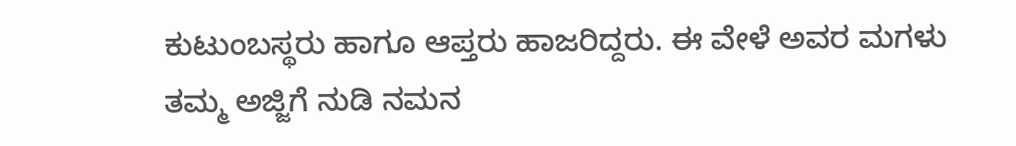ಕುಟುಂಬಸ್ಥರು ಹಾಗೂ ಆಪ್ತರು ಹಾಜರಿದ್ದರು. ಈ ವೇಳೆ ಅವರ ಮಗಳು ತಮ್ಮ ಅಜ್ಜಿಗೆ ನುಡಿ ನಮನ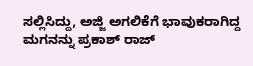ಸಲ್ಲಿಸಿದ್ದು, ಅಜ್ಜಿ ಅಗಲಿಕೆಗೆ ಭಾವುಕರಾಗಿದ್ದ ಮಗನನ್ನು ಪ್ರಕಾಶ್ ರಾಜ್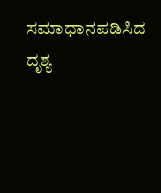ಸಮಾಧಾನಪಡಿಸಿದ ದೃಶ್ಯ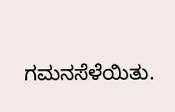ಗಮನಸೆಳೆಯಿತು.